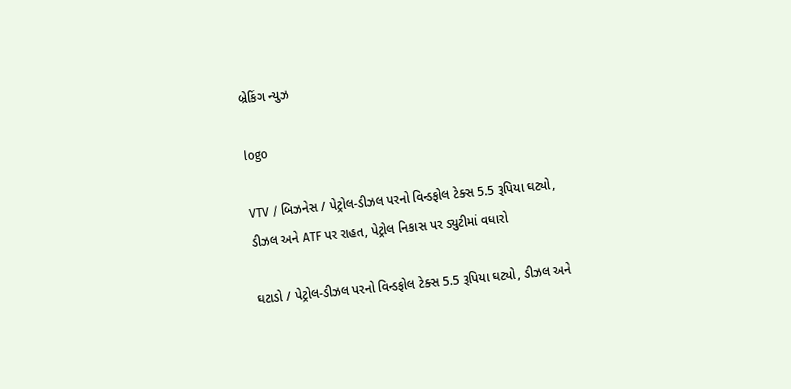બ્રેકિંગ ન્યુઝ

logo

VTV / બિઝનેસ / પેટ્રોલ-ડીઝલ પરનો વિન્ડફોલ ટેક્સ 5.5 રૂપિયા ઘટ્યો, ડીઝલ અને ATF પર રાહત, પેટ્રોલ નિકાસ પર ડ્યુટીમાં વધારો

ઘટાડો / પેટ્રોલ-ડીઝલ પરનો વિન્ડફોલ ટેક્સ 5.5 રૂપિયા ઘટ્યો, ડીઝલ અને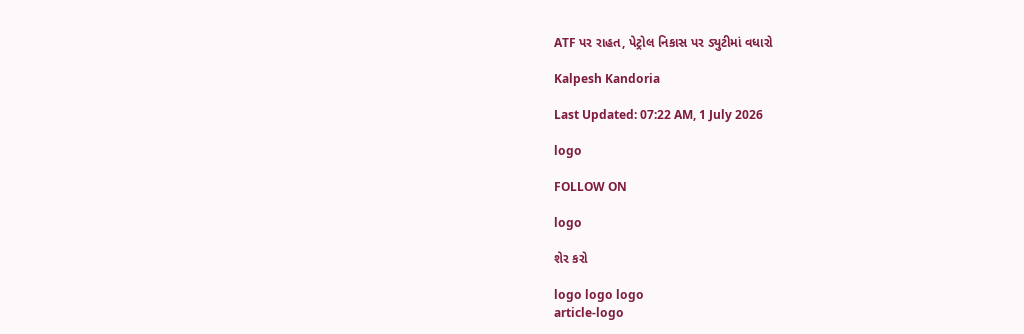ATF પર રાહત, પેટ્રોલ નિકાસ પર ડ્યુટીમાં વધારો

Kalpesh Kandoria

Last Updated: 07:22 AM, 1 July 2026

logo

FOLLOW ON

logo

શેર કરો

logo logo logo
article-logo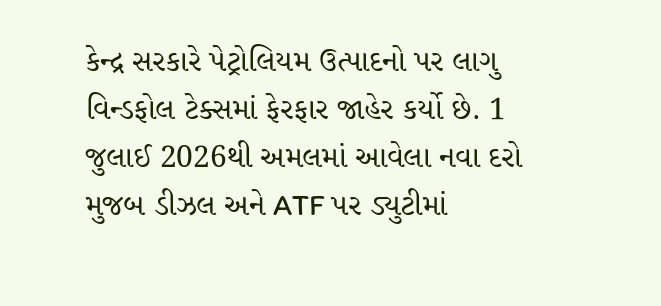કેન્દ્ર સરકારે પેટ્રોલિયમ ઉત્પાદનો પર લાગુ વિન્ડફોલ ટેક્સમાં ફેરફાર જાહેર કર્યો છે. 1 જુલાઈ 2026થી અમલમાં આવેલા નવા દરો મુજબ ડીઝલ અને ATF પર ડ્યુટીમાં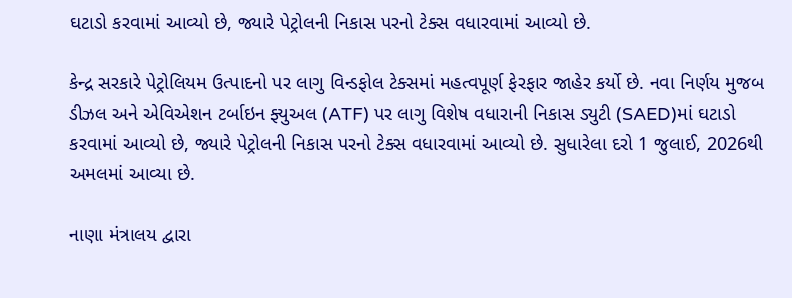ઘટાડો કરવામાં આવ્યો છે, જ્યારે પેટ્રોલની નિકાસ પરનો ટેક્સ વધારવામાં આવ્યો છે.

કેન્દ્ર સરકારે પેટ્રોલિયમ ઉત્પાદનો પર લાગુ વિન્ડફોલ ટેક્સમાં મહત્વપૂર્ણ ફેરફાર જાહેર કર્યો છે. નવા નિર્ણય મુજબ ડીઝલ અને એવિએશન ટર્બાઇન ફ્યુઅલ (ATF) પર લાગુ વિશેષ વધારાની નિકાસ ડ્યુટી (SAED)માં ઘટાડો કરવામાં આવ્યો છે, જ્યારે પેટ્રોલની નિકાસ પરનો ટેક્સ વધારવામાં આવ્યો છે. સુધારેલા દરો 1 જુલાઈ, 2026થી અમલમાં આવ્યા છે.

નાણા મંત્રાલય દ્વારા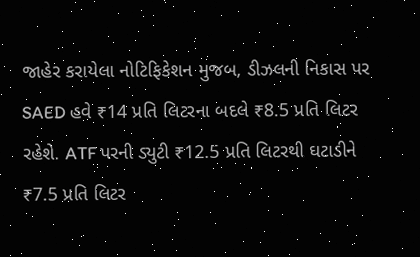જાહેર કરાયેલા નોટિફિકેશન મુજબ, ડીઝલની નિકાસ પર SAED હવે ₹14 પ્રતિ લિટરના બદલે ₹8.5 પ્રતિ લિટર રહેશે. ATF પરની ડ્યુટી ₹12.5 પ્રતિ લિટરથી ઘટાડીને ₹7.5 પ્રતિ લિટર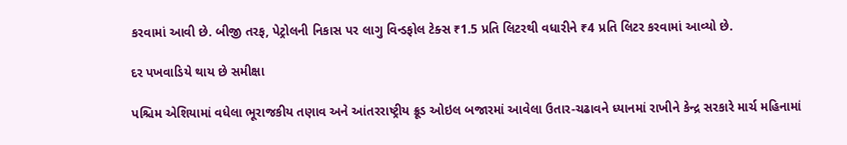કરવામાં આવી છે. બીજી તરફ, પેટ્રોલની નિકાસ પર લાગુ વિન્ડફોલ ટેક્સ ₹1.5 પ્રતિ લિટરથી વધારીને ₹4 પ્રતિ લિટર કરવામાં આવ્યો છે.

દર પખવાડિયે થાય છે સમીક્ષા

પશ્ચિમ એશિયામાં વધેલા ભૂરાજકીય તણાવ અને આંતરરાષ્ટ્રીય ક્રૂડ ઓઇલ બજારમાં આવેલા ઉતાર-ચઢાવને ધ્યાનમાં રાખીને કેન્દ્ર સરકારે માર્ચ મહિનામાં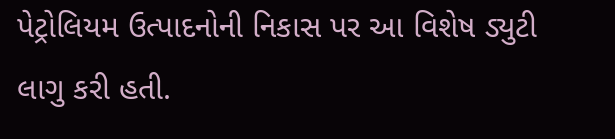પેટ્રોલિયમ ઉત્પાદનોની નિકાસ પર આ વિશેષ ડ્યુટી લાગુ કરી હતી.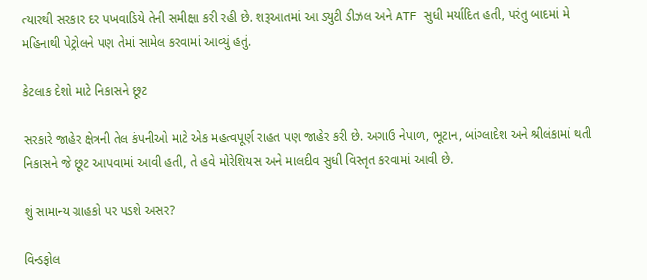ત્યારથી સરકાર દર પખવાડિયે તેની સમીક્ષા કરી રહી છે. શરૂઆતમાં આ ડ્યુટી ડીઝલ અને ATF સુધી મર્યાદિત હતી, પરંતુ બાદમાં મે મહિનાથી પેટ્રોલને પણ તેમાં સામેલ કરવામાં આવ્યું હતું.

કેટલાક દેશો માટે નિકાસને છૂટ

સરકારે જાહેર ક્ષેત્રની તેલ કંપનીઓ માટે એક મહત્વપૂર્ણ રાહત પણ જાહેર કરી છે. અગાઉ નેપાળ, ભૂટાન, બાંગ્લાદેશ અને શ્રીલંકામાં થતી નિકાસને જે છૂટ આપવામાં આવી હતી, તે હવે મોરેશિયસ અને માલદીવ સુધી વિસ્તૃત કરવામાં આવી છે.

શું સામાન્ય ગ્રાહકો પર પડશે અસર?

વિન્ડફોલ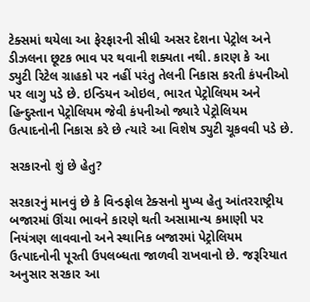ટેક્સમાં થયેલા આ ફેરફારની સીધી અસર દેશના પેટ્રોલ અને ડીઝલના છૂટક ભાવ પર થવાની શક્યતા નથી. કારણ કે આ ડ્યુટી રિટેલ ગ્રાહકો પર નહીં પરંતુ તેલની નિકાસ કરતી કંપનીઓ પર લાગુ પડે છે. ઇન્ડિયન ઓઇલ, ભારત પેટ્રોલિયમ અને હિન્દુસ્તાન પેટ્રોલિયમ જેવી કંપનીઓ જ્યારે પેટ્રોલિયમ ઉત્પાદનોની નિકાસ કરે છે ત્યારે આ વિશેષ ડ્યુટી ચૂકવવી પડે છે.

સરકારનો શું છે હેતુ?

સરકારનું માનવું છે કે વિન્ડફોલ ટેક્સનો મુખ્ય હેતુ આંતરરાષ્ટ્રીય બજારમાં ઊંચા ભાવને કારણે થતી અસામાન્ય કમાણી પર નિયંત્રણ લાવવાનો અને સ્થાનિક બજારમાં પેટ્રોલિયમ ઉત્પાદનોની પૂરતી ઉપલબ્ધતા જાળવી રાખવાનો છે. જરૂરિયાત અનુસાર સરકાર આ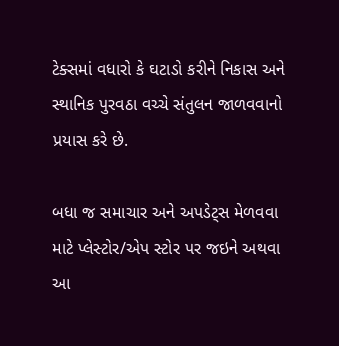ટેક્સમાં વધારો કે ઘટાડો કરીને નિકાસ અને સ્થાનિક પુરવઠા વચ્ચે સંતુલન જાળવવાનો પ્રયાસ કરે છે.

બધા જ સમાચાર અને અપડેટ્સ મેળવવા માટે પ્લેસ્ટોર/એપ સ્ટોર પર જઇને અથવા આ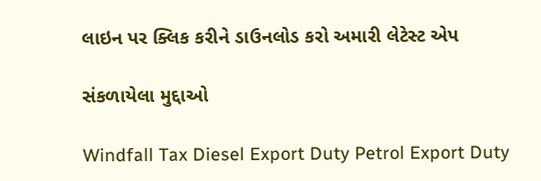લાઇન પર ક્લિક કરીને ડાઉનલોડ કરો અમારી લેટેસ્ટ એપ

સંકળાયેલા મુદ્દાઓ

Windfall Tax Diesel Export Duty Petrol Export Duty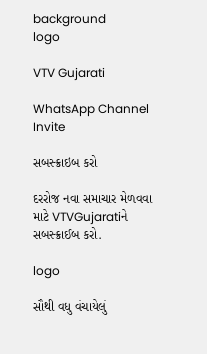background
logo

VTV Gujarati

WhatsApp Channel Invite

સબસ્ક્રાઇબ કરો

દરરોજ નવા સમાચાર મેળવવા માટે VTVGujaratiને સબસ્ક્રાઈબ કરો.

logo

સૌથી વધુ વંચાયેલું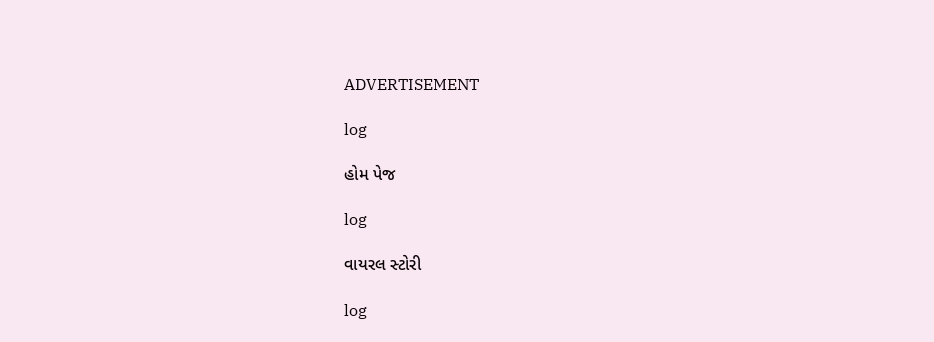ADVERTISEMENT

log

હોમ પેજ

log

વાયરલ સ્ટોરી

log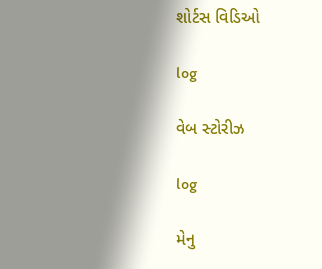શોર્ટસ વિડિઓ

log

વેબ સ્ટોરીઝ

log

મેનુ